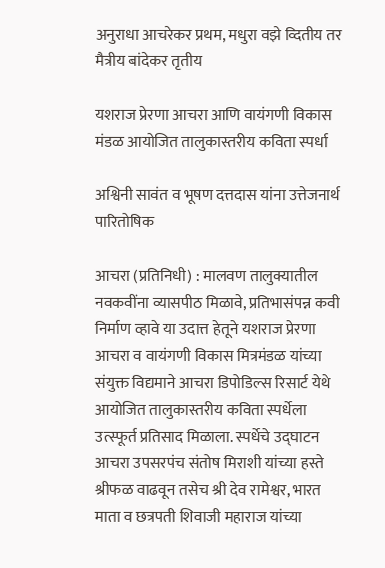अनुराधा आचरेकर प्रथम, मधुरा वझे व्दितीय तर मैत्रीय बांदेकर तृतीय

यशराज प्रेरणा आचरा आणि वायंगणी विकास मंडळ आयोजित तालुकास्तरीय कविता स्पर्धा

अश्विनी सावंत व भूषण दत्तदास यांना उत्तेजनार्थ पारितोषिक

आचरा (प्रतिनिधी) : मालवण तालुक्यातील नवकवींना व्यासपीठ मिळावे, प्रतिभासंपन्न कवी निर्माण व्हावे या उदात्त हेतूने यशराज प्रेरणा आचरा व वायंगणी विकास मित्रमंडळ यांच्या संयुक्त विद्यमाने आचरा डिपोडिल्स रिसार्ट येथे आयोजित तालुकास्तरीय कविता स्पर्धेला उत्स्फूर्त प्रतिसाद मिळाला. स्पर्धेचे उद्घाटन आचरा उपसरपंच संतोष मिराशी यांच्या हस्ते श्रीफळ वाढवून तसेच श्री देव रामेश्वर, भारत माता व छत्रपती शिवाजी महाराज यांच्या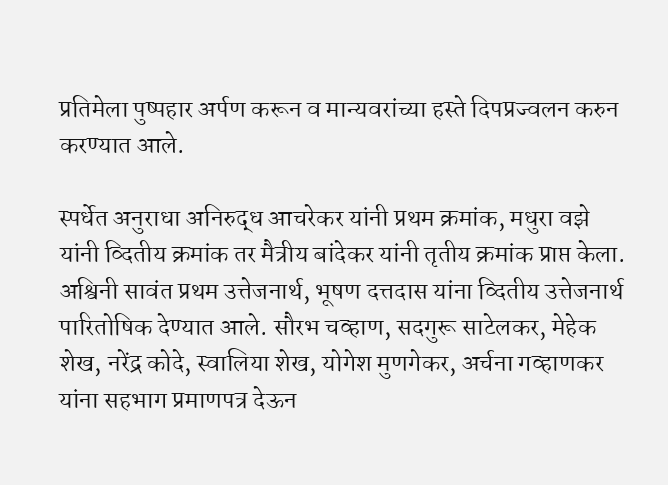प्रतिमेला पुष्पहार अर्पण करून व मान्यवरांच्या हस्ते दिपप्रज्वलन करुन करण्यात आले.

स्पर्धेत अनुराधा अनिरुद्ध आचरेकर यांनी प्रथम क्रमांक, मधुरा वझे यांनी व्दितीय क्रमांक तर मैत्रीय बांदेकर यांनी तृतीय क्रमांक प्राप्त केला. अश्विनी सावंत प्रथम उत्तेजनार्थ, भूषण दत्तदास यांना व्दितीय उत्तेजनार्थ पारितोषिक देण्यात आले. सौरभ चव्हाण, सदगुरू साटेलकर, मेहेक शेख, नरेंद्र कोदे, स्वालिया शेख, योगेश मुणगेकर, अर्चना गव्हाणकर यांना सहभाग प्रमाणपत्र देऊन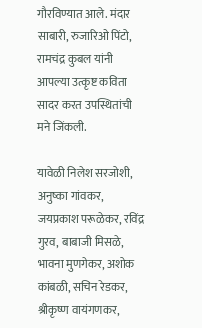गौरविण्यात आले. मंदार साबारी, रुजारिओ पिंटो, रामचंद्र कुबल यांनी आपल्या उत्कृष्ट कविता सादर करत उपस्थितांची मने जिंकली.

यावेळी निलेश सरजोशी, अनुष्का गांवकर, जयप्रकाश परूळेकर, रविंद्र गुरव, बाबाजी मिसळे, भावना मुणगेकर, अशोक कांबळी, सचिन रेडकर, श्रीकृष्ण वायंगणकर,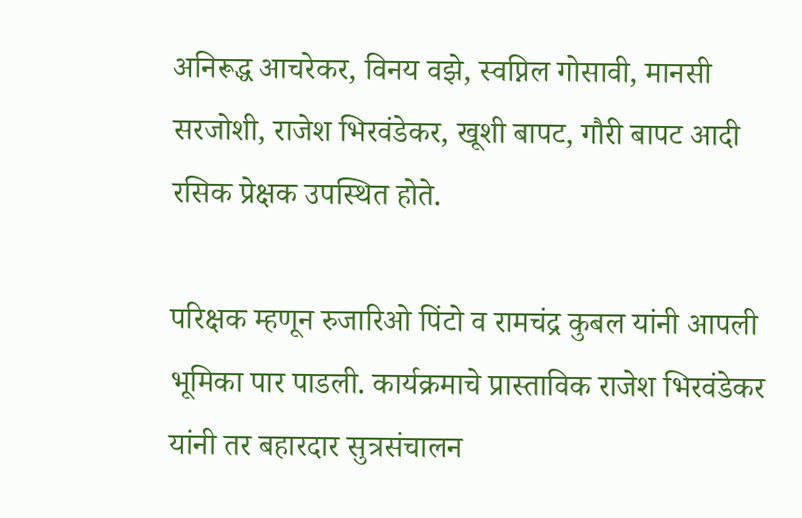अनिरूद्ध आचरेकर, विनय वझे, स्वप्निल गोसावी, मानसी सरजोशी, राजेश भिरवंडेकर, खूशी बापट, गौरी बापट आदी रसिक प्रेक्षक उपस्थित होते.

परिक्षक म्हणून रुजारिओ पिंटो व रामचंद्र कुबल यांनी आपली भूमिका पार पाडली. कार्यक्रमाचे प्रास्ताविक राजेश भिरवंडेकर यांनी तर बहारदार सुत्रसंचालन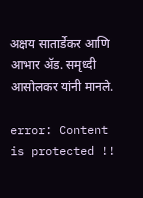अक्षय सातार्डेकर आणि आभार ॲड. समृध्दी आसोलकर यांनी मानले.

error: Content is protected !!